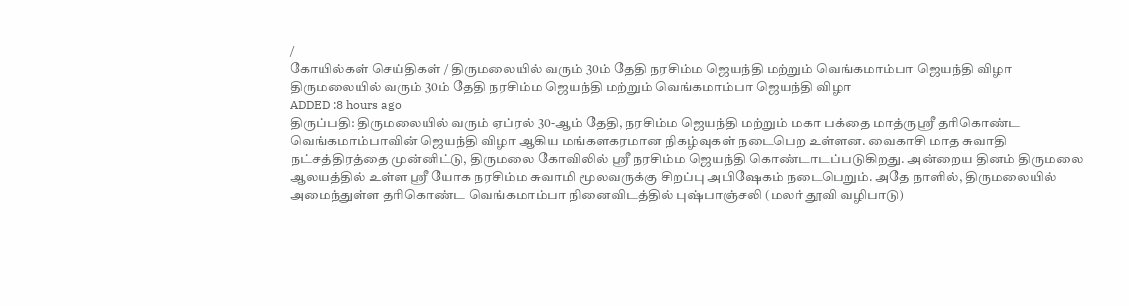/
கோயில்கள் செய்திகள் / திருமலையில் வரும் 30ம் தேதி நரசிம்ம ஜெயந்தி மற்றும் வெங்கமாம்பா ஜெயந்தி விழா
திருமலையில் வரும் 30ம் தேதி நரசிம்ம ஜெயந்தி மற்றும் வெங்கமாம்பா ஜெயந்தி விழா
ADDED :8 hours ago
திருப்பதி: திருமலையில் வரும் ஏப்ரல் 30-ஆம் தேதி, நரசிம்ம ஜெயந்தி மற்றும் மகா பக்தை மாத்ருஸ்ரீ தரிகொண்ட வெங்கமாம்பாவின் ஜெயந்தி விழா ஆகிய மங்களகரமான நிகழ்வுகள் நடைபெற உள்ளன. வைகாசி மாத சுவாதி நட்சத்திரத்தை முன்னிட்டு, திருமலை கோவிலில் ஸ்ரீ நரசிம்ம ஜெயந்தி கொண்டாடப்படுகிறது. அன்றைய தினம் திருமலை ஆலயத்தில் உள்ள ஸ்ரீ யோக நரசிம்ம சுவாமி மூலவருக்கு சிறப்பு அபிஷேகம் நடைபெறும். அதே நாளில், திருமலையில் அமைந்துள்ள தரிகொண்ட வெங்கமாம்பா நினைவிடத்தில் புஷ்பாஞ்சலி (மலர் தூவி வழிபாடு)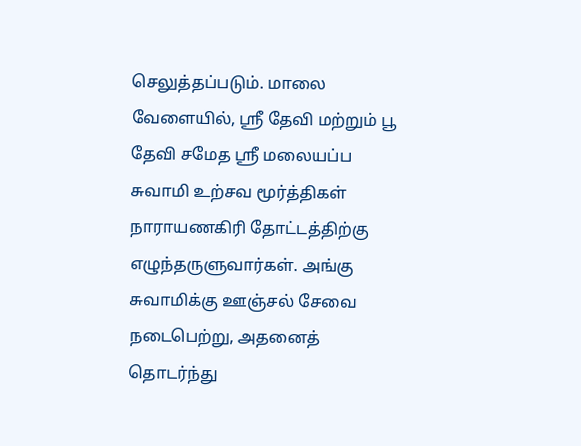செலுத்தப்படும். மாலை வேளையில், ஸ்ரீ தேவி மற்றும் பூ தேவி சமேத ஸ்ரீ மலையப்ப சுவாமி உற்சவ மூர்த்திகள் நாராயணகிரி தோட்டத்திற்கு எழுந்தருளுவார்கள். அங்கு சுவாமிக்கு ஊஞ்சல் சேவை நடைபெற்று, அதனைத் தொடர்ந்து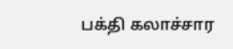பக்தி கலாச்சார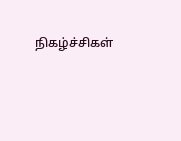நிகழ்ச்சிகள்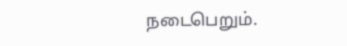நடைபெறும்.